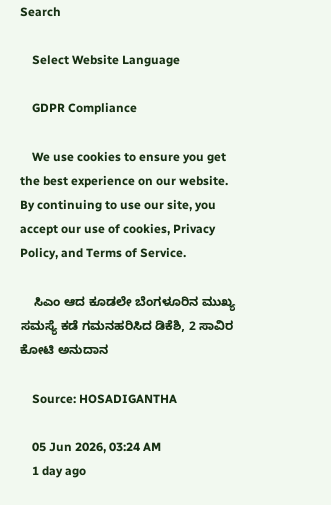Search

    Select Website Language

    GDPR Compliance

    We use cookies to ensure you get the best experience on our website. By continuing to use our site, you accept our use of cookies, Privacy Policy, and Terms of Service.

    ಸಿಎಂ ಆದ ಕೂಡಲೇ ಬೆಂಗಳೂರಿನ ಮುಖ್ಯ ಸಮಸ್ಯೆ ಕಡೆ ಗಮನಹರಿಸಿದ ಡಿಕೆಶಿ, 2 ಸಾವಿರ ಕೋಟಿ ಅನುದಾನ

    Source: HOSADIGANTHA

    05 Jun 2026, 03:24 AM
    1 day ago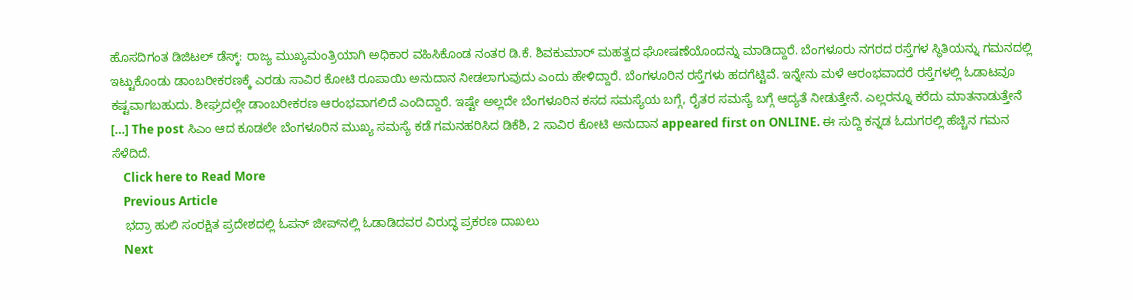ಹೊಸದಿಗಂತ ಡಿಜಿಟಲ್‌ ಡೆಸ್ಕ್‌: ರಾಜ್ಯ ಮುಖ್ಯಮಂತ್ರಿಯಾಗಿ ಅಧಿಕಾರ ವಹಿಸಿಕೊಂಡ ನಂತರ ಡಿ.ಕೆ. ಶಿವಕುಮಾರ್‌ ಮಹತ್ವದ ಘೋಷಣೆಯೊಂದನ್ನು ಮಾಡಿದ್ದಾರೆ. ಬೆಂಗಳೂರು ನಗರದ ರಸ್ತೆಗಳ ಸ್ಥಿತಿಯನ್ನು ಗಮನದಲ್ಲಿ ಇಟ್ಟುಕೊಂಡು ಡಾಂಬರೀಕರಣಕ್ಕೆ ಎರಡು ಸಾವಿರ ಕೋಟಿ ರೂಪಾಯಿ ಅನುದಾನ ನೀಡಲಾಗುವುದು ಎಂದು ಹೇಳಿದ್ದಾರೆ. ಬೆಂಗಳೂರಿನ ರಸ್ತೆಗಳು ಹದಗೆಟ್ಟಿವೆ. ಇನ್ನೇನು ಮಳೆ ಆರಂಭವಾದರೆ ರಸ್ತೆಗಳಲ್ಲಿ ಓಡಾಟವೂ ಕಷ್ಟವಾಗಬಹುದು. ಶೀಘ್ರದಲ್ಲೇ ಡಾಂಬರೀಕರಣ ಆರಂಭವಾಗಲಿದೆ ಎಂದಿದ್ದಾರೆ. ಇಷ್ಟೇ ಅಲ್ಲದೇ ಬೆಂಗಳೂರಿನ ಕಸದ ಸಮಸ್ಯೆಯ ಬಗ್ಗೆ, ರೈತರ ಸಮಸ್ಯೆ ಬಗ್ಗೆ ಆದ್ಯತೆ ನೀಡುತ್ತೇನೆ. ಎಲ್ಲರನ್ನೂ ಕರೆದು ಮಾತನಾಡುತ್ತೇನೆ […] The post ಸಿಎಂ ಆದ ಕೂಡಲೇ ಬೆಂಗಳೂರಿನ ಮುಖ್ಯ ಸಮಸ್ಯೆ ಕಡೆ ಗಮನಹರಿಸಿದ ಡಿಕೆಶಿ, 2 ಸಾವಿರ ಕೋಟಿ ಅನುದಾನ appeared first on ONLINE. ಈ ಸುದ್ದಿ ಕನ್ನಡ ಓದುಗರಲ್ಲಿ ಹೆಚ್ಚಿನ ಗಮನ ಸೆಳೆದಿದೆ.
    Click here to Read More
    Previous Article
    ಭದ್ರಾ ಹುಲಿ ಸಂರಕ್ಷಿತ ಪ್ರದೇಶದಲ್ಲಿ ಓಪನ್‌ ಜೀಪ್‌ನಲ್ಲಿ ಓಡಾಡಿದವರ ವಿರುದ್ಧ ಪ್ರಕರಣ ದಾಖಲು
    Next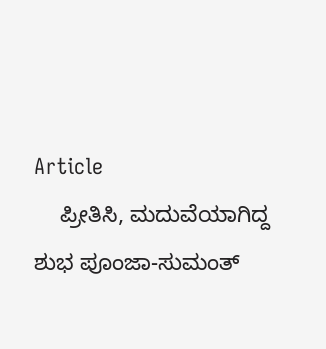Article
    ಪ್ರೀತಿಸಿ, ಮದುವೆಯಾಗಿದ್ದ ಶುಭ ಪೂಂಜಾ-ಸುಮಂತ್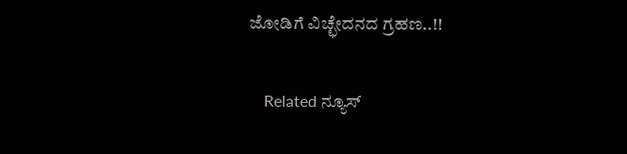ಜೋಡಿಗೆ ವಿಚ್ಛೇದನದ ಗ್ರಹಣ..!!

    Related ನ್ಯೂಸ್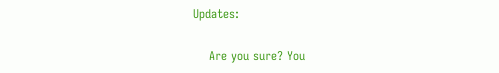Updates:

    Are you sure? You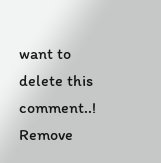want to delete this comment..! Remove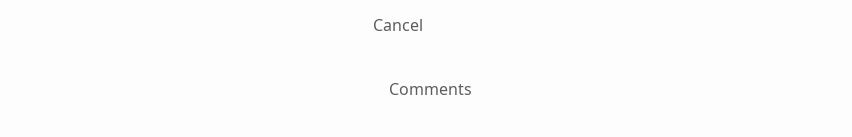Cancel

    Comments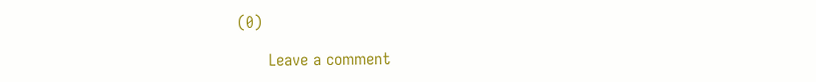(0)

      Leave a comment